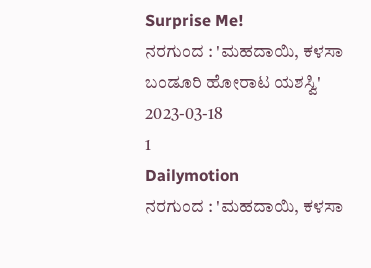Surprise Me!
ನರಗುಂದ : 'ಮಹದಾಯಿ, ಕಳಸಾ ಬಂಡೂರಿ ಹೋರಾಟ ಯಶಸ್ವಿ'
2023-03-18
1
Dailymotion
ನರಗುಂದ : 'ಮಹದಾಯಿ, ಕಳಸಾ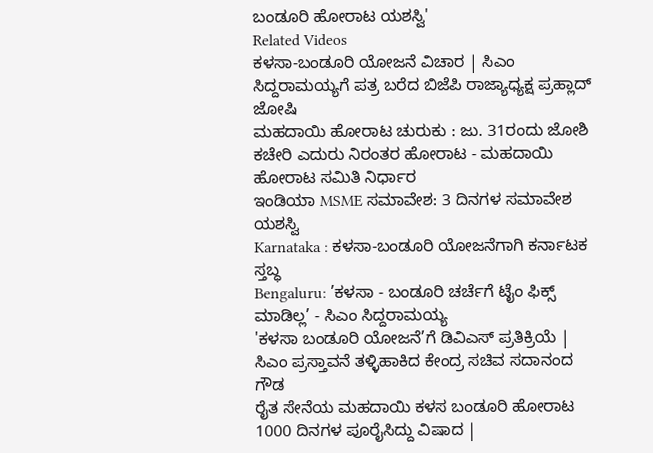ಬಂಡೂರಿ ಹೋರಾಟ ಯಶಸ್ವಿ'
Related Videos
ಕಳಸಾ-ಬಂಡೂರಿ ಯೋಜನೆ ವಿಚಾರ | ಸಿಎಂ ಸಿದ್ದರಾಮಯ್ಯಗೆ ಪತ್ರ ಬರೆದ ಬಿಜೆಪಿ ರಾಜ್ಯಾಧ್ಯಕ್ಷ ಪ್ರಹ್ಲಾದ್ ಜೋಷಿ
ಮಹದಾಯಿ ಹೋರಾಟ ಚುರುಕು : ಜು. 31ರಂದು ಜೋಶಿ ಕಚೇರಿ ಎದುರು ನಿರಂತರ ಹೋರಾಟ - ಮಹದಾಯಿ ಹೋರಾಟ ಸಮಿತಿ ನಿರ್ಧಾರ
ಇಂಡಿಯಾ MSME ಸಮಾವೇಶ: 3 ದಿನಗಳ ಸಮಾವೇಶ ಯಶಸ್ವಿ
Karnataka : ಕಳಸಾ-ಬಂಡೂರಿ ಯೋಜನೆಗಾಗಿ ಕರ್ನಾಟಕ ಸ್ತಬ್ಧ
Bengaluru: ’ಕಳಸಾ - ಬಂಡೂರಿ ಚರ್ಚೆಗೆ ಟೈಂ ಫಿಕ್ಸ್ ಮಾಡಿಲ್ಲ’ - ಸಿಎಂ ಸಿದ್ದರಾಮಯ್ಯ
'ಕಳಸಾ ಬಂಡೂರಿ ಯೋಜನೆ’ಗೆ ಡಿವಿಎಸ್ ಪ್ರತಿಕ್ರಿಯೆ | ಸಿಎಂ ಪ್ರಸ್ತಾವನೆ ತಳ್ಳಿಹಾಕಿದ ಕೇಂದ್ರ ಸಚಿವ ಸದಾನಂದ ಗೌಡ
ರೈತ ಸೇನೆಯ ಮಹದಾಯಿ ಕಳಸ ಬಂಡೂರಿ ಹೋರಾಟ 1000 ದಿನಗಳ ಪೂರೈಸಿದ್ದು ವಿಷಾದ |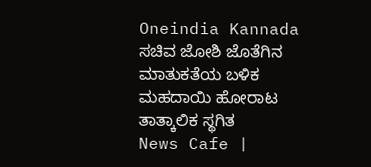Oneindia Kannada
ಸಚಿವ ಜೋಶಿ ಜೊತೆಗಿನ ಮಾತುಕತೆಯ ಬಳಿಕ ಮಹದಾಯಿ ಹೋರಾಟ ತಾತ್ಕಾಲಿಕ ಸ್ಥಗಿತ
News Cafe |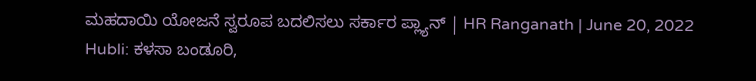ಮಹದಾಯಿ ಯೋಜನೆ ಸ್ವರೂಪ ಬದಲಿಸಲು ಸರ್ಕಾರ ಪ್ಲ್ಯಾನ್ | HR Ranganath | June 20, 2022
Hubli: ಕಳಸಾ ಬಂಡೂರಿ,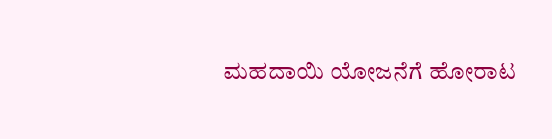ಮಹದಾಯಿ ಯೋಜನೆಗೆ ಹೋರಾಟ